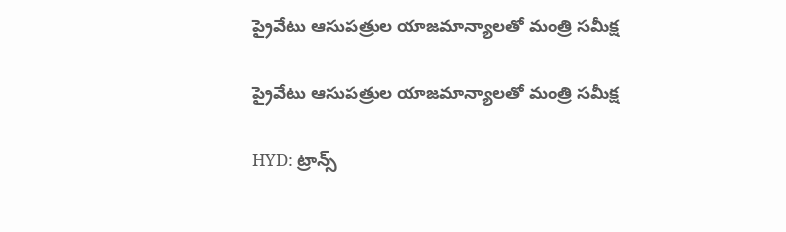ప్రైవేటు ఆసుపత్రుల యాజమాన్యాలతో మంత్రి సమీక్ష

ప్రైవేటు ఆసుపత్రుల యాజమాన్యాలతో మంత్రి సమీక్ష

HYD: ట్రాన్స్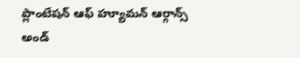ప్లాంటేషన్ ఆఫ్ హ్యూమన్ ఆర్గాన్స్ అండ్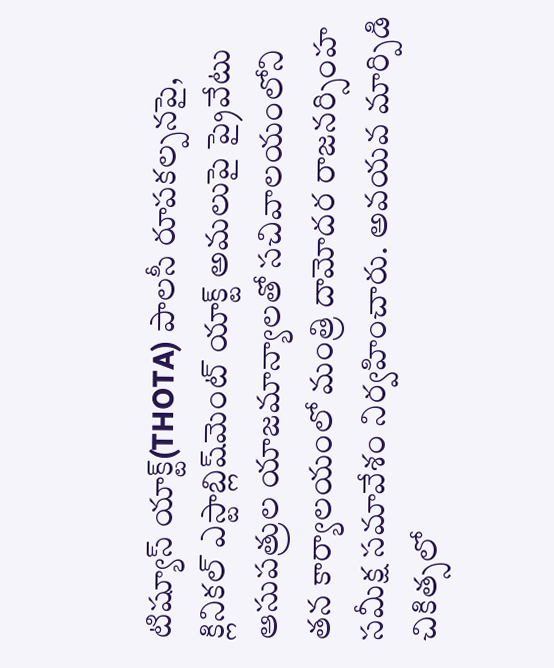టిష్యూస్ యాక్ట్(THOTA) పాలసీ రూపకల్పనపై, క్లినికల్ ఎస్టాబ్లిష్‌మెంట్ యాక్ట్ అమలుపై ప్రైవేటు ఆసుపత్రుల యాజమాన్యాలతో సచివాలయంలోని తన కార్యాలయంలో మంత్రి దామోదర రాజనర్సింహ సమీక్ష సమావేశం నిర్వహించారు. అవయవ మార్పిడి చికిత్సలో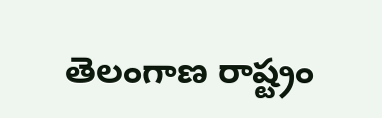తెలంగాణ రాష్ట్రం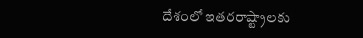దేశంలో ఇతరరాష్ట్రాలకు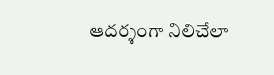ఆదర్శంగా నిలిచేలా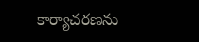కార్యాచరణను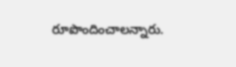రూపొందించాలన్నారు.